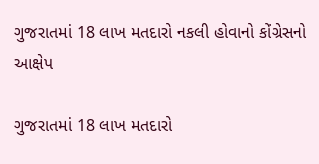ગુજરાતમાં 18 લાખ મતદારો નકલી હોવાનો કોંગ્રેસનો આક્ષેપ

ગુજરાતમાં 18 લાખ મતદારો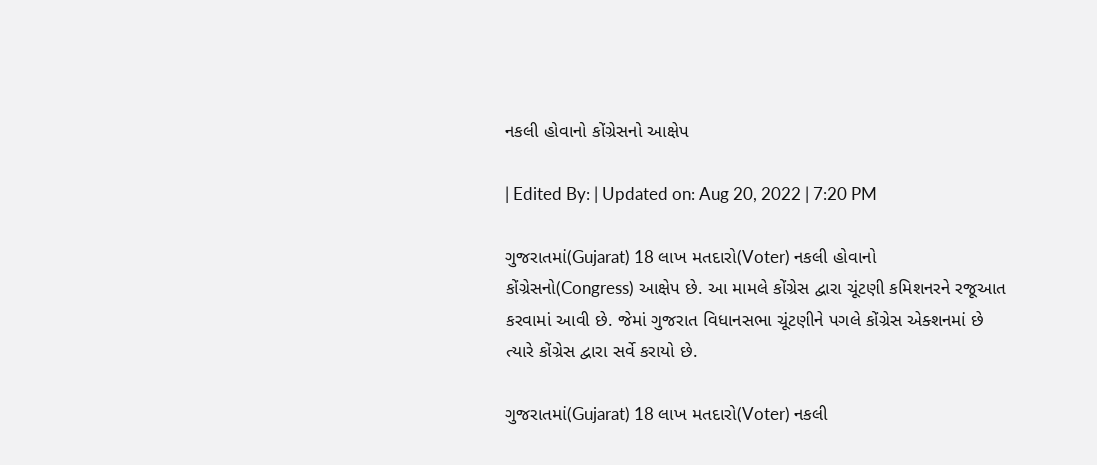નકલી હોવાનો કોંગ્રેસનો આક્ષેપ

| Edited By: | Updated on: Aug 20, 2022 | 7:20 PM

ગુજરાતમાં(Gujarat) 18 લાખ મતદારો(Voter) નકલી હોવાનો કોંગ્રેસનો(Congress) આક્ષેપ છે. આ મામલે કોંગ્રેસ દ્વારા ચૂંટણી કમિશનરને રજૂઆત કરવામાં આવી છે. જેમાં ગુજરાત વિધાનસભા ચૂંટણીને પગલે કોંગ્રેસ એક્શનમાં છે ત્યારે કોંગ્રેસ દ્વારા સર્વે કરાયો છે.

ગુજરાતમાં(Gujarat) 18 લાખ મતદારો(Voter) નકલી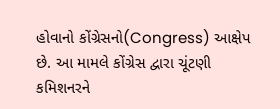હોવાનો કોંગ્રેસનો(Congress) આક્ષેપ છે. આ મામલે કોંગ્રેસ દ્વારા ચૂંટણી કમિશનરને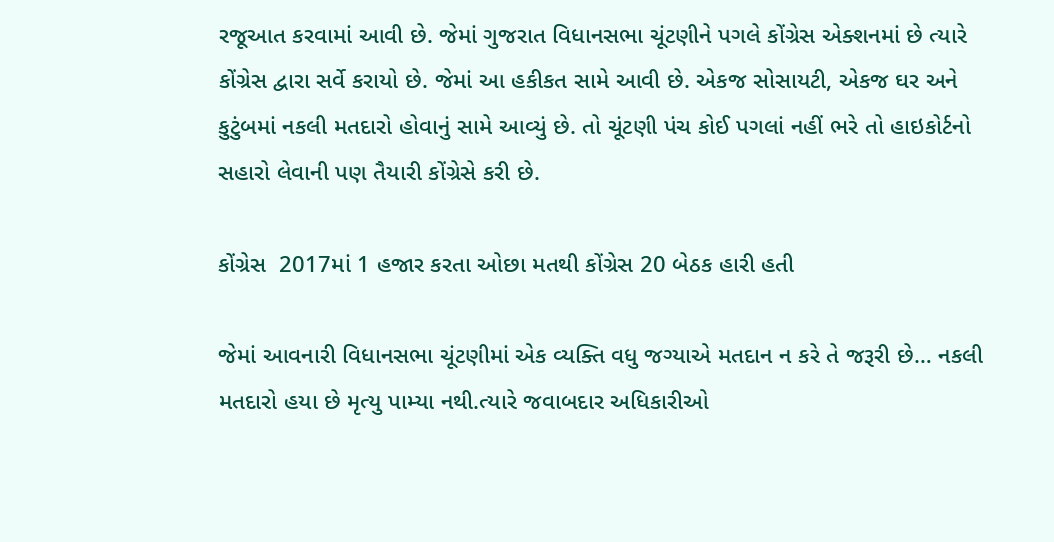રજૂઆત કરવામાં આવી છે. જેમાં ગુજરાત વિધાનસભા ચૂંટણીને પગલે કોંગ્રેસ એક્શનમાં છે ત્યારે કોંગ્રેસ દ્વારા સર્વે કરાયો છે. જેમાં આ હકીકત સામે આવી છે. એકજ સોસાયટી, એકજ ઘર અને કુટુંબમાં નકલી મતદારો હોવાનું સામે આવ્યું છે. તો ચૂંટણી પંચ કોઈ પગલાં નહીં ભરે તો હાઇકોર્ટનો સહારો લેવાની પણ તૈયારી કોંગ્રેસે કરી છે.

કોંગ્રેસ  2017માં 1 હજાર કરતા ઓછા મતથી કોંગ્રેસ 20 બેઠક હારી હતી

જેમાં આવનારી વિધાનસભા ચૂંટણીમાં એક વ્યક્તિ વધુ જગ્યાએ મતદાન ન કરે તે જરૂરી છે… નકલી મતદારો હયા છે મૃત્યુ પામ્યા નથી.ત્યારે જવાબદાર અધિકારીઓ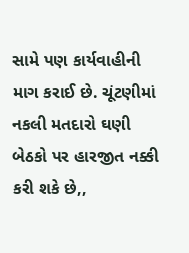સામે પણ કાર્યવાહીની માગ કરાઈ છે. ચૂંટણીમાં નકલી મતદારો ઘણી બેઠકો પર હારજીત નક્કી કરી શકે છે,,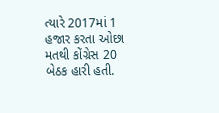ત્યારે 2017માં 1 હજાર કરતા ઓછા મતથી કોંગ્રેસ 20 બેઠક હારી હતી.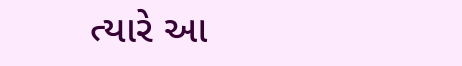ત્યારે આ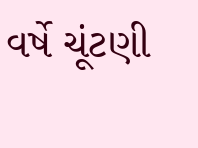વર્ષે ચૂંટણી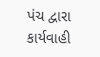પંચ દ્વારા કાર્યવાહી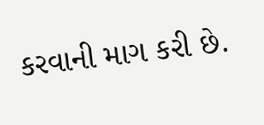કરવાની માગ કરી છે.